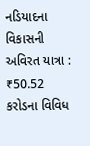નડિયાદના વિકાસની અવિરત યાત્રા : ₹50.52 કરોડના વિવિધ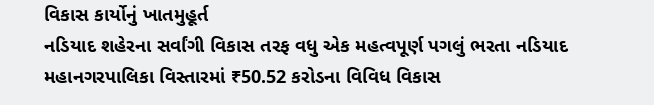વિકાસ કાર્યોનું ખાતમુહૂર્ત
નડિયાદ શહેરના સર્વાંગી વિકાસ તરફ વધુ એક મહત્વપૂર્ણ પગલું ભરતા નડિયાદ મહાનગરપાલિકા વિસ્તારમાં ₹50.52 કરોડના વિવિધ વિકાસ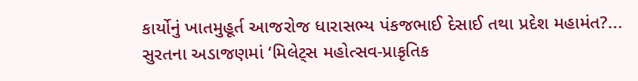કાર્યોનું ખાતમુહૂર્ત આજરોજ ધારાસભ્ય પંકજભાઈ દેસાઈ તથા પ્રદેશ મહામંત?...
સુરતના અડાજણમાં ‘મિલેટ્સ મહોત્સવ-પ્રાકૃતિક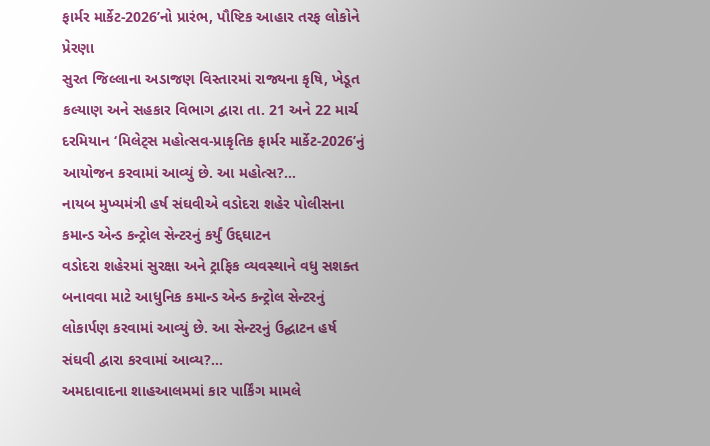ફાર્મર માર્કેટ-2026’નો પ્રારંભ, પૌષ્ટિક આહાર તરફ લોકોને પ્રેરણા
સુરત જિલ્લાના અડાજણ વિસ્તારમાં રાજ્યના કૃષિ, ખેડૂત કલ્યાણ અને સહકાર વિભાગ દ્વારા તા. 21 અને 22 માર્ચ દરમિયાન ‘મિલેટ્સ મહોત્સવ-પ્રાકૃતિક ફાર્મર માર્કેટ-2026’નું આયોજન કરવામાં આવ્યું છે. આ મહોત્સ?...
નાયબ મુખ્યમંત્રી હર્ષ સંઘવીએ વડોદરા શહેર પોલીસના કમાન્ડ એન્ડ કન્ટ્રોલ સેન્ટરનું કર્યું ઉદ્દઘાટન
વડોદરા શહેરમાં સુરક્ષા અને ટ્રાફિક વ્યવસ્થાને વધુ સશક્ત બનાવવા માટે આધુનિક કમાન્ડ એન્ડ કન્ટ્રોલ સેન્ટરનું લોકાર્પણ કરવામાં આવ્યું છે. આ સેન્ટરનું ઉદ્ઘાટન હર્ષ સંઘવી દ્વારા કરવામાં આવ્ય?...
અમદાવાદના શાહઆલમમાં કાર પાર્કિંગ મામલે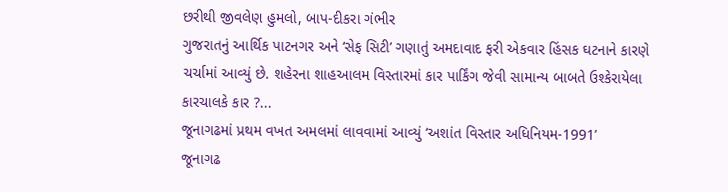છરીથી જીવલેણ હુમલો, બાપ-દીકરા ગંભીર
ગુજરાતનું આર્થિક પાટનગર અને ‘સેફ સિટી’ ગણાતું અમદાવાદ ફરી એકવાર હિંસક ઘટનાને કારણે ચર્ચામાં આવ્યું છે. શહેરના શાહઆલમ વિસ્તારમાં કાર પાર્કિંગ જેવી સામાન્ય બાબતે ઉશ્કેરાયેલા કારચાલકે કાર ?...
જૂનાગઢમાં પ્રથમ વખત અમલમાં લાવવામાં આવ્યું ‘અશાંત વિસ્તાર અધિનિયમ-1991’
જૂનાગઢ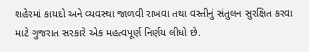શહેરમાં કાયદો અને વ્યવસ્થા જાળવી રાખવા તથા વસ્તીનું સંતુલન સુરક્ષિત કરવા માટે ગુજરાત સરકારે એક મહત્વપૂર્ણ નિર્ણય લીધો છે.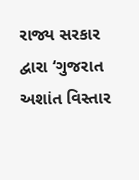રાજ્ય સરકાર દ્વારા ‘ગુજરાત અશાંત વિસ્તાર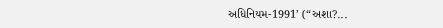અધિનિયમ-1991’ (“અશા?...